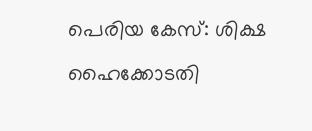പെരിയ കേസ്: ശിക്ഷ ഹൈക്കോടതി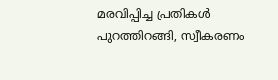മരവിപ്പിച്ച പ്രതികൾ പുറത്തിറങ്ങി, സ്വീകരണം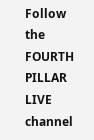Follow the FOURTH PILLAR LIVE channel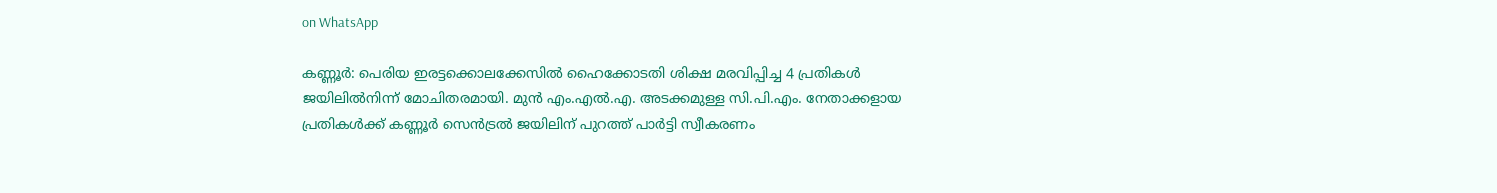on WhatsApp

കണ്ണൂര്‍: പെരിയ ഇരട്ടക്കൊലക്കേസില്‍ ഹൈക്കോടതി ശിക്ഷ മരവിപ്പിച്ച 4 പ്രതികള്‍ ജയിലില്‍നിന്ന് മോചിതരമായി. മുന്‍ എം.എല്‍.എ. അടക്കമുള്ള സി.പി.എം. നേതാക്കളായ പ്രതികള്‍ക്ക് കണ്ണൂര്‍ സെന്‍ട്രല്‍ ജയിലിന് പുറത്ത് പാര്‍ട്ടി സ്വീകരണം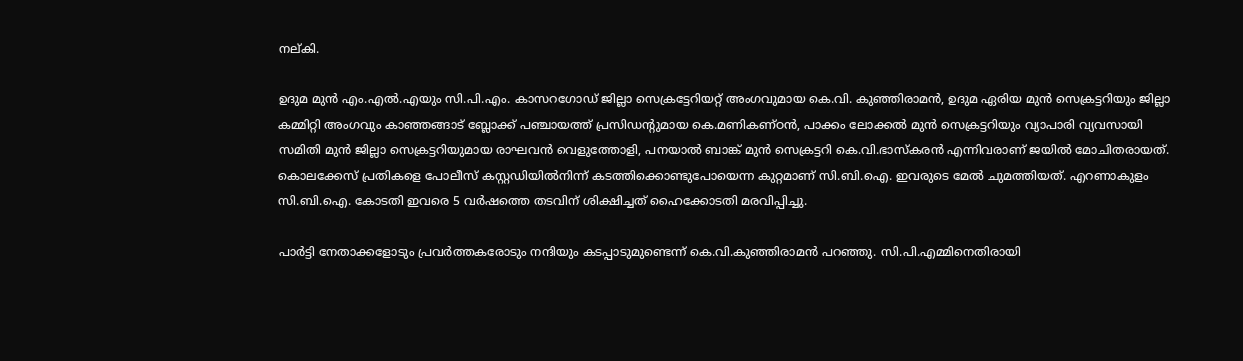നല്കി.

ഉദുമ മുന്‍ എം.എല്‍.എയും സി.പി.എം. കാസറഗോഡ് ജില്ലാ സെക്രട്ടേറിയറ്റ് അംഗവുമായ കെ.വി. കുഞ്ഞിരാമന്‍, ഉദുമ ഏരിയ മുന്‍ സെക്രട്ടറിയും ജില്ലാ കമ്മിറ്റി അംഗവും കാഞ്ഞങ്ങാട് ബ്ലോക്ക് പഞ്ചായത്ത് പ്രസിഡന്റുമായ കെ.മണികണ്ഠന്‍, പാക്കം ലോക്കല്‍ മുന്‍ സെക്രട്ടറിയും വ്യാപാരി വ്യവസായി സമിതി മുന്‍ ജില്ലാ സെക്രട്ടറിയുമായ രാഘവന്‍ വെളുത്തോളി, പനയാല്‍ ബാങ്ക് മുന്‍ സെക്രട്ടറി കെ.വി.ഭാസ്‌കരന്‍ എന്നിവരാണ് ജയിൽ മോചിതരായത്. കൊലക്കേസ് പ്രതികളെ പോലീസ് കസ്റ്റഡിയില്‍നിന്ന് കടത്തിക്കൊണ്ടുപോയെന്ന കുറ്റമാണ് സി.ബി.ഐ. ഇവരുടെ മേൽ ചുമത്തിയത്. എറണാകുളം സി.ബി.ഐ. കോടതി ഇവരെ 5 വര്‍ഷത്തെ തടവിന് ശിക്ഷിച്ചത് ഹൈക്കോടതി മരവിപ്പിച്ചു.

പാര്‍ട്ടി നേതാക്കളോടും പ്രവര്‍ത്തകരോടും നന്ദിയും കടപ്പാടുമുണ്ടെന്ന് കെ.വി.കുഞ്ഞിരാമന്‍ പറഞ്ഞു. സി.പി.എമ്മിനെതിരായി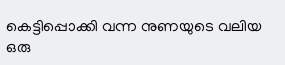കെട്ടിപ്പൊക്കി വന്ന നുണയുടെ വലിയ ഒരു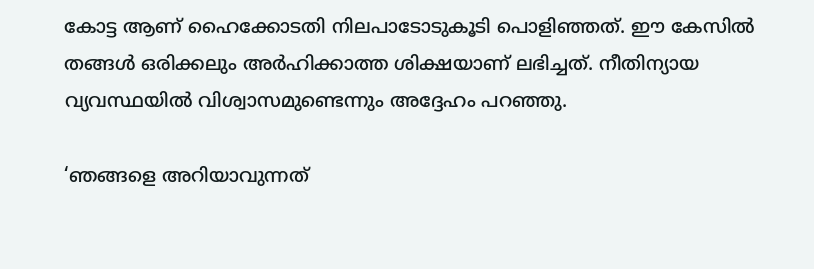കോട്ട ആണ് ഹൈക്കോടതി നിലപാടോടുകൂടി പൊളിഞ്ഞത്. ഈ കേസില്‍ തങ്ങള്‍ ഒരിക്കലും അര്‍ഹിക്കാത്ത ശിക്ഷയാണ് ലഭിച്ചത്. നീതിന്യായ വ്യവസ്ഥയില്‍ വിശ്വാസമുണ്ടെന്നും അദ്ദേഹം പറഞ്ഞു.

‘ഞങ്ങളെ അറിയാവുന്നത്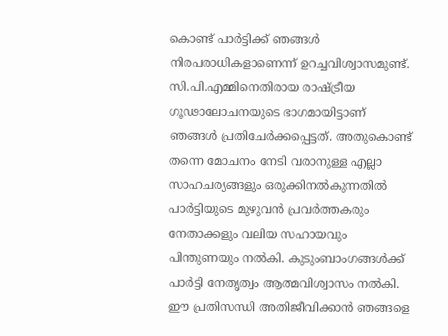കൊണ്ട് പാര്‍ട്ടിക്ക് ഞങ്ങള്‍ നിരപരാധികളാണെന്ന് ഉറച്ചവിശ്വാസമുണ്ട്. സി.പി.എമ്മിനെതിരായ രാഷ്ട്രീയ ഗൂഢാലോചനയുടെ ഭാഗമായിട്ടാണ് ഞങ്ങള്‍ പ്രതിചേര്‍ക്കപ്പെട്ടത്. അതുകൊണ്ട് തന്നെ മോചനം നേടി വരാനുള്ള എല്ലാ സാഹചര്യങ്ങളും ഒരുക്കിനല്‍കുന്നതില്‍ പാര്‍ട്ടിയുടെ മുഴുവന്‍ പ്രവര്‍ത്തകരും നേതാക്കളും വലിയ സഹായവും പിന്തുണയും നല്‍കി. കുടുംബാംഗങ്ങള്‍ക്ക് പാര്‍ട്ടി നേതൃത്വം ആത്മവിശ്വാസം നല്‍കി. ഈ പ്രതിസന്ധി അതിജീവിക്കാന്‍ ഞങ്ങളെ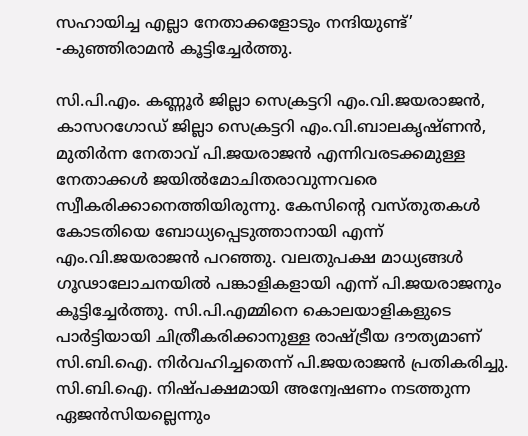സഹായിച്ച എല്ലാ നേതാക്കളോടും നന്ദിയുണ്ട്’ -കുഞ്ഞിരാമൻ കൂട്ടിച്ചേർത്തു.

സി.പി.എം. കണ്ണൂർ ജില്ലാ സെക്രട്ടറി എം.വി.ജയരാജൻ, കാസറഗോഡ് ജില്ലാ സെക്രട്ടറി എം.വി.ബാലകൃഷ്ണൻ, മുതിർന്ന നേതാവ് പി.ജയരാജൻ എന്നിവരടക്കമുള്ള നേതാക്കൾ ജയിൽമോചിതരാവുന്നവരെ സ്വീകരിക്കാനെത്തിയിരുന്നു. കേസിന്റെ വസ്തുതകള്‍ കോടതിയെ ബോധ്യപ്പെടുത്താനായി എന്ന് എം.വി.ജയരാജന്‍ പറഞ്ഞു. വലതുപക്ഷ മാധ്യങ്ങള്‍ ഗൂഢാലോചനയില്‍ പങ്കാളികളായി എന്ന് പി.ജയരാജനും കൂട്ടിച്ചേര്‍ത്തു. സി.പി.എമ്മിനെ കൊലയാളികളുടെ പാര്‍ട്ടിയായി ചിത്രീകരിക്കാനുള്ള രാഷ്ട്രീയ ദൗത്യമാണ് സി.ബി.ഐ. നിര്‍വഹിച്ചതെന്ന് പി.ജയരാജന്‍ പ്രതികരിച്ചു. സി.ബി.ഐ. നിഷ്പക്ഷമായി അന്വേഷണം നടത്തുന്ന ഏജന്‍സിയല്ലെന്നും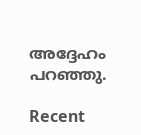അദ്ദേഹം പറഞ്ഞു.

Recent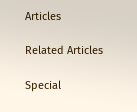Articles

Related Articles

Special